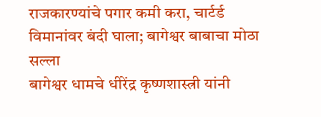राजकारण्यांचे पगार कमी करा, चार्टर्ड विमानांवर बंदी घाला; बागेश्वर बाबाचा मोठा सल्ला
बागेश्वर धामचे धीरेंद्र कृष्णशास्त्री यांनी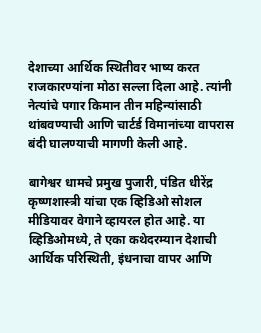देशाच्या आर्थिक स्थितीवर भाष्य करत राजकारण्यांना मोठा सल्ला दिला आहे. त्यांनी नेत्यांचे पगार किमान तीन महिन्यांसाठी थांबवण्याची आणि चार्टर्ड विमानांच्या वापरास बंदी घालण्याची मागणी केली आहे.

बागेश्वर धामचे प्रमुख पुजारी, पंडित धीरेंद्र कृष्णशास्त्री यांचा एक व्हिडिओ सोशल मीडियावर वेगाने व्हायरल होत आहे. या व्हिडिओमध्ये, ते एका कथेदरम्यान देशाची आर्थिक परिस्थिती, इंधनाचा वापर आणि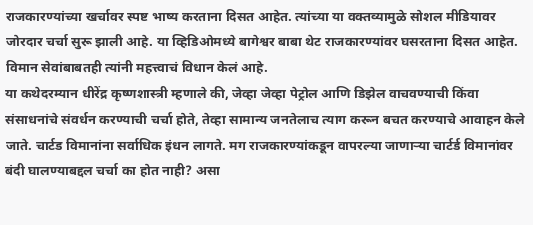राजकारण्यांच्या खर्चावर स्पष्ट भाष्य करताना दिसत आहेत. त्यांच्या या वक्तव्यामुळे सोशल मीडियावर जोरदार चर्चा सुरू झाली आहे. या व्हिडिओमध्ये बागेश्वर बाबा थेट राजकारण्यांवर घसरताना दिसत आहेत. विमान सेवांबाबतही त्यांनी महत्त्वाचं विधान केलं आहे.
या कथेदरम्यान धीरेंद्र कृष्णशास्त्री म्हणाले की, जेव्हा जेव्हा पेट्रोल आणि डिझेल वाचवण्याची किंवा संसाधनांचे संवर्धन करण्याची चर्चा होते, तेव्हा सामान्य जनतेलाच त्याग करून बचत करण्याचे आवाहन केले जाते. चार्टड विमानांना सर्वाधिक इंधन लागते. मग राजकारण्यांकडून वापरल्या जाणाऱ्या चार्टर्ड विमानांवर बंदी घालण्याबद्दल चर्चा का होत नाही? असा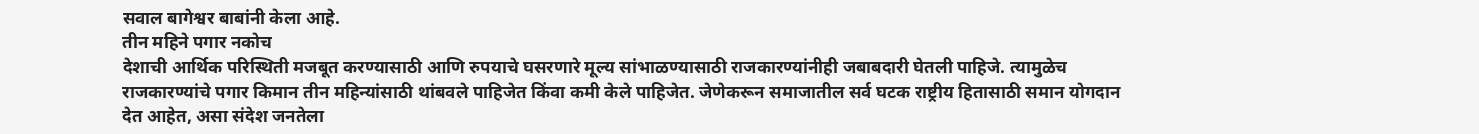सवाल बागेश्वर बाबांनी केला आहे.
तीन महिने पगार नकोच
देशाची आर्थिक परिस्थिती मजबूत करण्यासाठी आणि रुपयाचे घसरणारे मूल्य सांभाळण्यासाठी राजकारण्यांनीही जबाबदारी घेतली पाहिजे. त्यामुळेच राजकारण्यांचे पगार किमान तीन महिन्यांसाठी थांबवले पाहिजेत किंवा कमी केले पाहिजेत. जेणेकरून समाजातील सर्व घटक राष्ट्रीय हितासाठी समान योगदान देत आहेत, असा संदेश जनतेला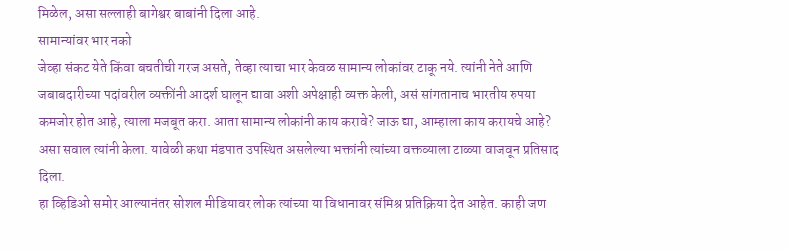मिळेल, असा सल्लाही बागेश्वर बाबांनी दिला आहे.
सामान्यांवर भार नको
जेव्हा संकट येते किंवा बचतीची गरज असते, तेव्हा त्याचा भार केवळ सामान्य लोकांवर टाकू नये. त्यांनी नेते आणि जबाबदारीच्या पदांवरील व्यक्तींनी आदर्श घालून द्यावा अशी अपेक्षाही व्यक्त केली, असं सांगतानाच भारतीय रुपया कमजोर होत आहे, त्याला मजबूत करा. आता सामान्य लोकांनी काय करावे? जाऊ द्या, आम्हाला काय करायचे आहे? असा सवाल त्यांनी केला. यावेळी कथा मंडपात उपस्थित असलेल्या भक्तांनी त्यांच्या वक्तव्याला टाळ्या वाजवून प्रतिसाद दिला.
हा व्हिडिओ समोर आल्यानंतर सोशल मीडियावर लोक त्यांच्या या विधानावर संमिश्र प्रतिक्रिया देत आहेत. काही जण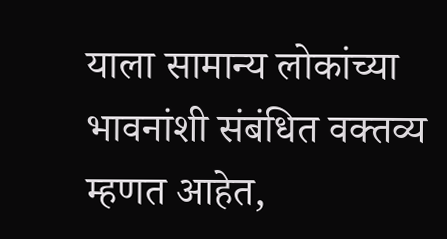याला सामान्य लोकांच्या भावनांशी संबंधित वक्तव्य म्हणत आहेत,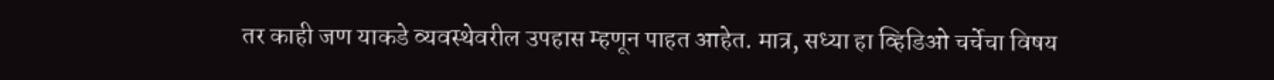तर काही जण याकडे व्यवस्थेवरील उपहास म्हणून पाहत आहेत. मात्र, सध्या हा व्हिडिओ चर्चेचा विषय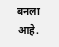बनला आहे.